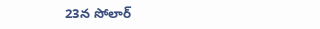23న సోలార్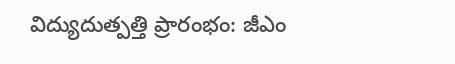విద్యుదుత్పత్తి ప్రారంభం: జీఎం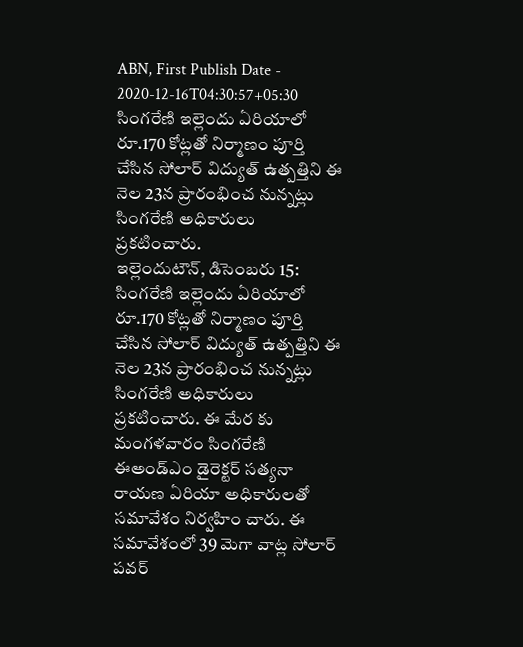ABN, First Publish Date - 2020-12-16T04:30:57+05:30
సింగరేణి ఇల్లెందు ఏరియాలో రూ.170 కోట్లతో నిర్మాణం పూర్తి చేసిన సోలార్ విద్యుత్ ఉత్పత్తిని ఈ నెల 23న ప్రారంభించ నున్నట్లు సింగరేణి అధికారులు ప్రకటించారు.
ఇల్లెందుటౌన్, డిసెంబరు 15: సింగరేణి ఇల్లెందు ఏరియాలో రూ.170 కోట్లతో నిర్మాణం పూర్తి చేసిన సోలార్ విద్యుత్ ఉత్పత్తిని ఈ నెల 23న ప్రారంభించ నున్నట్లు సింగరేణి అధికారులు ప్రకటించారు. ఈ మేర కు మంగళవారం సింగరేణి ఈఅండ్ఎం డైరెక్టర్ సత్యనా రాయణ ఏరియా అధికారులతో సమావేశం నిర్వహిం చారు. ఈ సమావేశంలో 39 మెగా వాట్ల సోలార్ పవర్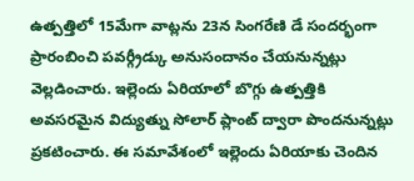ఉత్పత్తిలో 15మేగా వాట్లను 23న సింగరేణి డే సందర్భంగా ప్రారంబించి పవర్గ్రీడ్కు అనుసందానం చేయనున్నట్లు వెల్లడించారు. ఇల్లెందు ఏరియాలో బొగ్గు ఉత్పత్తికి అవసరమైన విద్యుత్ను సోలార్ ప్లాంట్ ద్వారా పొందనున్నట్లు ప్రకటించారు. ఈ సమావేశంలో ఇల్లెందు ఏరియాకు చెందిన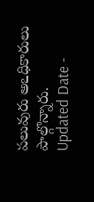పలువురు అఽధికారులు పాల్గొన్నారు.
Updated Date -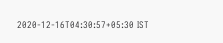2020-12-16T04:30:57+05:30 IST